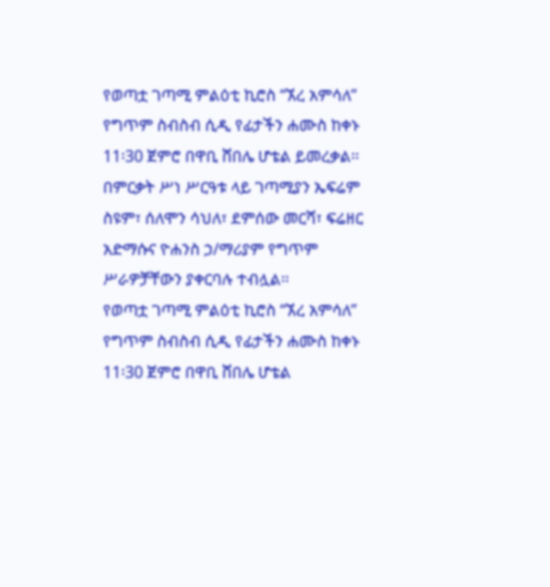የወጣቷ ገጣሚ ምልዕቲ ኪሮስ “ኧረ አምሳለ” የግጥም ስብስብ ሲዲ የፊታችን ሐሙስ ከቀኑ 11፡30 ጀምሮ በዋቢ ሸበሌ ሆቴል ይመረቃል፡፡ በምርቃት ሥነ ሥርዓቱ ላይ ገጣሚያን ኤፍሬም ስዩም፣ ሰለሞን ሳህለ፣ ደምሰው መርሻ፣ ፍሬዘር አድማሱና ዮሐንስ ኃ/ማሪያም የግጥም ሥራዎቻቸውን ያቀርባሉ ተብሏል፡፡
የወጣቷ ገጣሚ ምልዕቲ ኪሮስ “ኧረ አምሳለ” የግጥም ስብስብ ሲዲ የፊታችን ሐሙስ ከቀኑ 11፡30 ጀምሮ በዋቢ ሸበሌ ሆቴል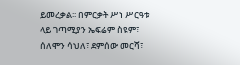ይመረቃል፡፡ በምርቃት ሥነ ሥርዓቱ ላይ ገጣሚያን ኤፍሬም ስዩም፣ ሰለሞን ሳህለ፣ ደምሰው መርሻ፣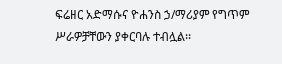ፍሬዘር አድማሱና ዮሐንስ ኃ/ማሪያም የግጥም ሥራዎቻቸውን ያቀርባሉ ተብሏል፡፡